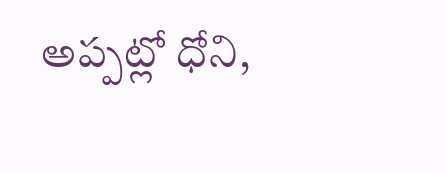అప్పట్లో ధోని,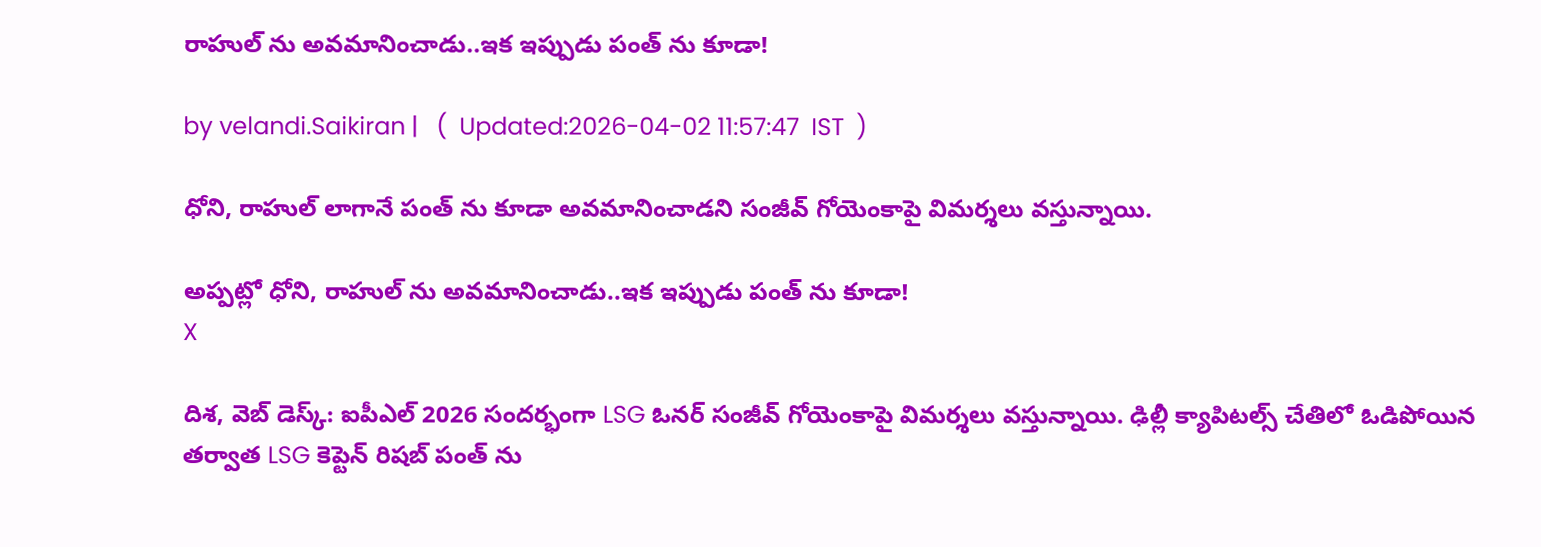రాహుల్ ను అవమానించాడు..ఇక ఇప్పుడు పంత్ ను కూడా!

by velandi.Saikiran |   (  Updated:2026-04-02 11:57:47  IST  )

ధోని, రాహుల్ లాగానే పంత్ ను కూడా అవ‌మానించాడ‌ని సంజీవ్ గోయెంకాపై విమ‌ర్శ‌లు వ‌స్తున్నాయి.

అప్పట్లో ధోని, రాహుల్ ను అవమానించాడు..ఇక ఇప్పుడు పంత్ ను కూడా!
X

దిశ‌, వెబ్ డెస్క్‌: ఐపీఎల్ 2026 సందర్భంగా LSG ఓనర్ సంజీవ్ గోయెంకాపై విమర్శలు వస్తున్నాయి. ఢిల్లీ క్యాపిటల్స్ చేతిలో ఓడిపోయిన తర్వాత LSG కెప్టెన్ రిషబ్ పంత్ ను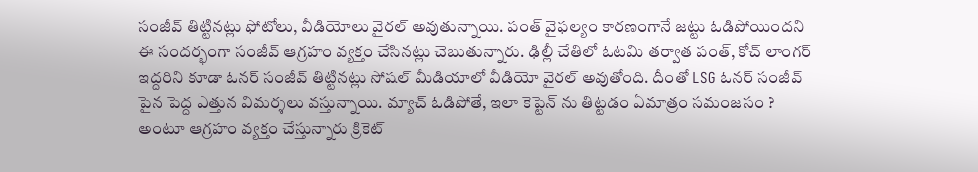సంజీవ్ తిట్టినట్లు ఫోటోలు, వీడియోలు వైరల్ అవుతున్నాయి. పంత్ వైఫ‌ల్యం కారణంగానే జట్టు ఓడిపోయిందని ఈ సందర్భంగా సంజీవ్ ఆగ్రహం వ్యక్తం చేసినట్లు చెబుతున్నారు. ఢిల్లీ చేతిలో ఓట‌మి తర్వాత పంత్, కోచ్ లాంగర్ ఇద్దరిని కూడా ఓనర్ సంజీవ్ తిట్టినట్లు సోషల్ మీడియాలో వీడియో వైరల్ అవుతోంది. దీంతో LSG ఓనర్ సంజీవ్ పైన పెద్ద ఎత్తున విమర్శలు వస్తున్నాయి. మ్యాచ్ ఓడిపోతే, ఇలా కెప్టెన్ ను తిట్టడం ఏమాత్రం సమంజసం ? అంటూ ఆగ్రహం వ్యక్తం చేస్తున్నారు క్రికెట్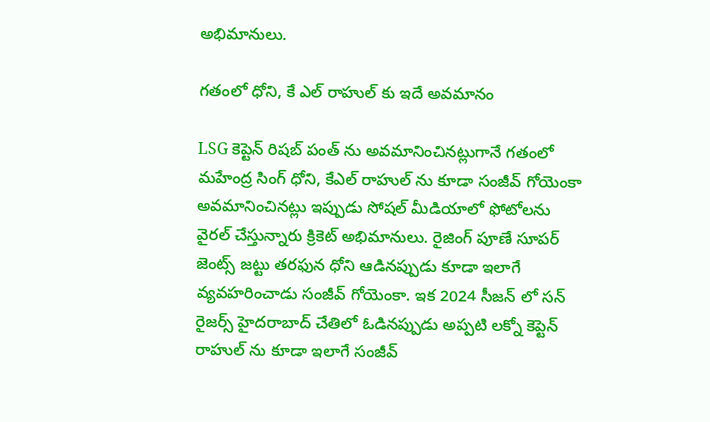అభిమానులు.

గతంలో ధోని, కే ఎల్ రాహుల్ కు ఇదే అవమానం

LSG కెప్టెన్‌ రిషబ్ పంత్ ను అవమానించినట్లుగానే గతంలో మహేంద్ర సింగ్ ధోని, కేఎల్ రాహుల్ ను కూడా సంజీవ్ గోయెంకా అవ‌మానించిన‌ట్లు ఇప్పుడు సోషల్ మీడియాలో ఫోటోలను వైరల్ చేస్తున్నారు క్రికెట్ అభిమానులు. రైజింగ్ పూణే సూపర్ జెంట్స్ జట్టు తరఫున ధోని ఆడినప్పుడు కూడా ఇలాగే వ్యవహరించాడు సంజీవ్ గోయెంకా. ఇక 2024 సీజన్ లో సన్ రైజర్స్ హైదరాబాద్ చేతిలో ఓడినప్పుడు అప్పటి లక్నో కెప్టెన్ రాహుల్ ను కూడా ఇలాగే సంజీవ్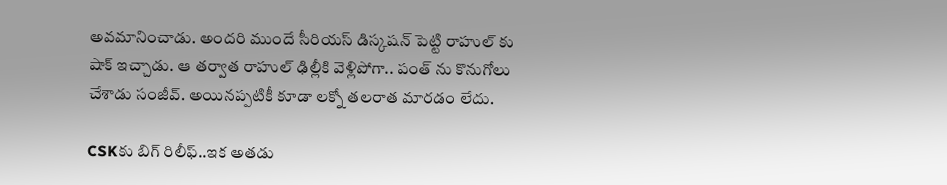అవమానించాడు. అందరి ముందే సీరియస్ డిస్కషన్ పెట్టి రాహుల్ కు షాక్ ఇచ్చాడు. ఆ తర్వాత రాహుల్ ఢిల్లీకి వెళ్లిపోగా.. పంత్ ను కొనుగోలు చేశాడు సంజీవ్. అయినప్పటికీ కూడా లక్నో తలరాత మారడం లేదు.

CSKకు బిగ్ రిలీఫ్‌..ఇక అత‌డు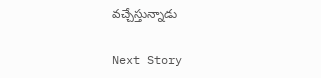వ‌చ్చేస్తున్నాడు

Next Story